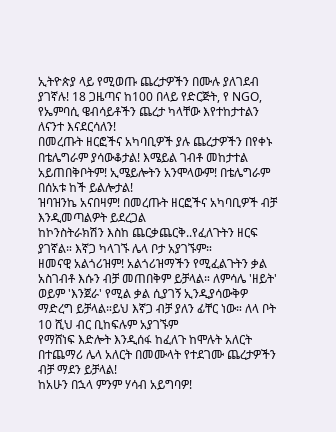ኢትዮጵያ ላይ የሚወጡ ጨረታዎችን በሙሉ ያለገደብ ያገኛሉ! 18 ጋዜጣና ከ100 በላይ የድርጅት, የ NGO, የኤምባሲ ዌብሳይቶችን ጨረታ ካላቸው እየተከታተልን ለናንተ እናደርሳለን!
በመረጡት ዘርፎችና አካባቢዎች ያሉ ጨረታዎችን በየቀኑ በቴሌግራም ያሳውቆታል! እሜይል ገብቶ መከታተል አይጠበቅቦትም! ኢሜይሎትን አንሞላውም! በቴሌግራም በሰአቱ ከች ይልሎታል!
ዝባዝንኬ አናበዛም! በመረጡት ዘርፎችና አካባቢዎች ብቻ እንዲመጣልዎት ይደረጋል
ከኮንስትራክሽን እስከ ጨርቃጨርቅ..የፈለጉትን ዘርፍ ያገኛል። እኛጋ ካላገኙ ሌላ ቦታ አያገኙም።
ዘመናዊ አልጎሪዝም! አልጎሪዝማችን የሚፈልጉትን ቃል አስገብቶ እሱን ብቻ መጠበቅም ይቻላል። ለምሳሌ 'ዘይት' ወይም 'እንጀራ' የሚል ቃል ሲያገኝ ኢንዲያሳውቅዎ ማድረግ ይቻላል።ይህ እኛጋ ብቻ ያለን ፊቸር ነው። ለላ ቦት 10 ሺህ ብር ቢከፍሉም አያገኙም
የማሸነፍ እድሎት እንዲሰፋ ከፈለጉ ከሞሉት አለርት በተጨማሪ ሌላ አለርት በመሙላት የተደገሙ ጨረታዎችን ብቻ ማደን ይቻላል!
ከአሁን በኋላ ምንም ሃሳብ አይግባዎ!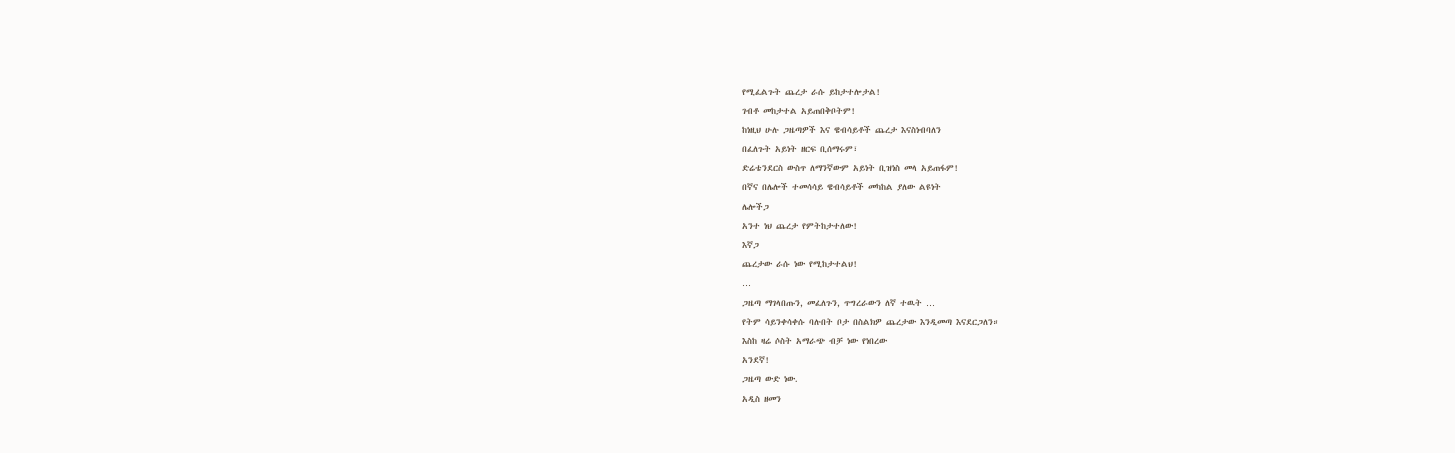የሚፈልጉት ጨረታ ራሱ ይከታተሎታል!
ገብቶ መከታተል አይጠበቅቦትም!
ከነዚህ ሁሉ ጋዜጣዎች እና ዌብሳይቶች ጨረታ እናስነብባለን
በፈለጉት አይነት ዘርፍ ቢሰማሩም፣
ድሬቴንደርስ ውስጥ ለማንኛውም አይነት ቢዝነስ መላ አይጠፋም!
በኛና በሌሎች ተመሳሳይ ዌብሳይቶች መካከል ያለው ልዩነት
ሌሎችጋ
አንተ ነህ ጨረታ የምትከታተለው!
እኛጋ
ጨረታው ራሱ ነው የሚከታተልህ!
…
ጋዜጣ ማገላበጡን, መፈለጉን, ጥግረራውን ለኛ ተዉት …
የትም ሳይንቀሳቀሱ ባሉበት ቦታ በስልክዎ ጨረታው እንዲመጣ እናደርጋለን።
እስከ ዛሬ ሶስት አማራጭ ብቻ ነው የነበረው
አንደኛ!
ጋዜጣ ውድ ነው.
አዲስ ዘመን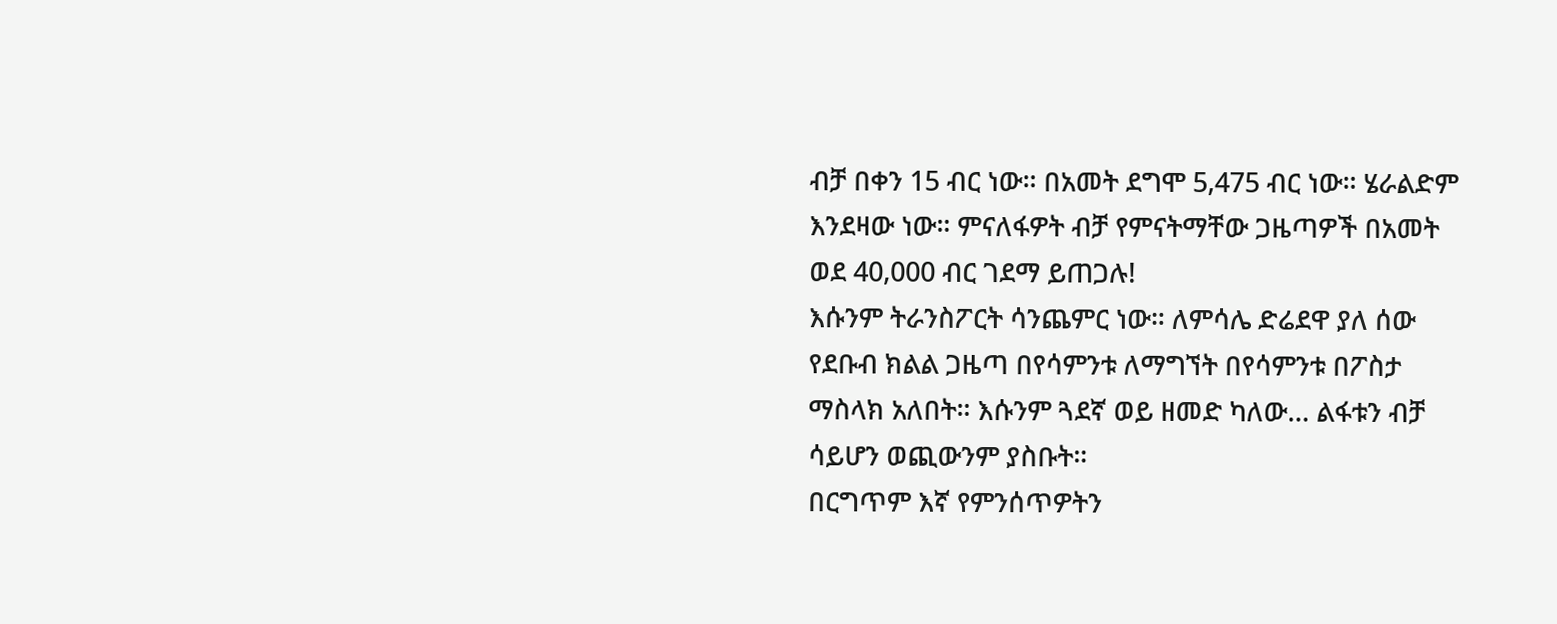ብቻ በቀን 15 ብር ነው። በአመት ደግሞ 5,475 ብር ነው። ሄራልድም እንደዛው ነው። ምናለፋዎት ብቻ የምናትማቸው ጋዜጣዎች በአመት ወደ 40,000 ብር ገደማ ይጠጋሉ!
እሱንም ትራንስፖርት ሳንጨምር ነው። ለምሳሌ ድሬደዋ ያለ ሰው የደቡብ ክልል ጋዜጣ በየሳምንቱ ለማግኘት በየሳምንቱ በፖስታ ማስላክ አለበት። እሱንም ጓደኛ ወይ ዘመድ ካለው… ልፋቱን ብቻ ሳይሆን ወጪውንም ያስቡት።
በርግጥም እኛ የምንሰጥዎትን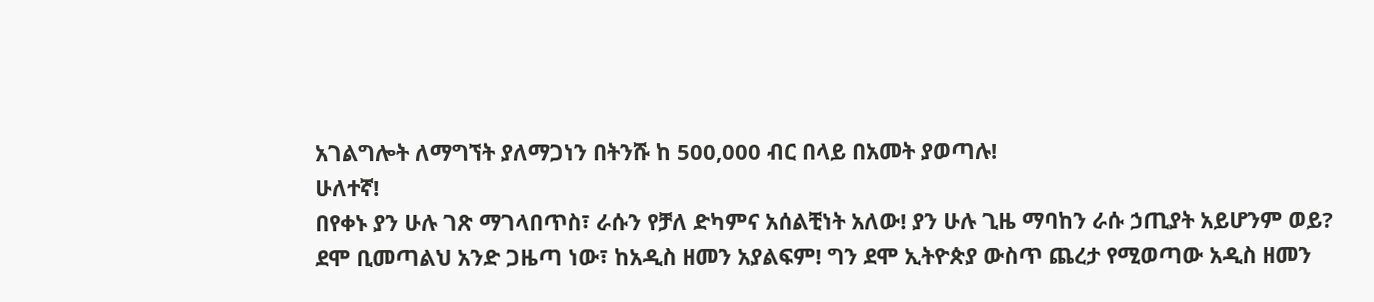አገልግሎት ለማግኘት ያለማጋነን በትንሹ ከ 500,000 ብር በላይ በአመት ያወጣሉ!
ሁለተኛ!
በየቀኑ ያን ሁሉ ገጽ ማገላበጥስ፣ ራሱን የቻለ ድካምና አሰልቺነት አለው! ያን ሁሉ ጊዜ ማባከን ራሱ ኃጢያት አይሆንም ወይ?
ደሞ ቢመጣልህ አንድ ጋዜጣ ነው፣ ከአዲስ ዘመን አያልፍም! ግን ደሞ ኢትዮጵያ ውስጥ ጨረታ የሚወጣው አዲስ ዘመን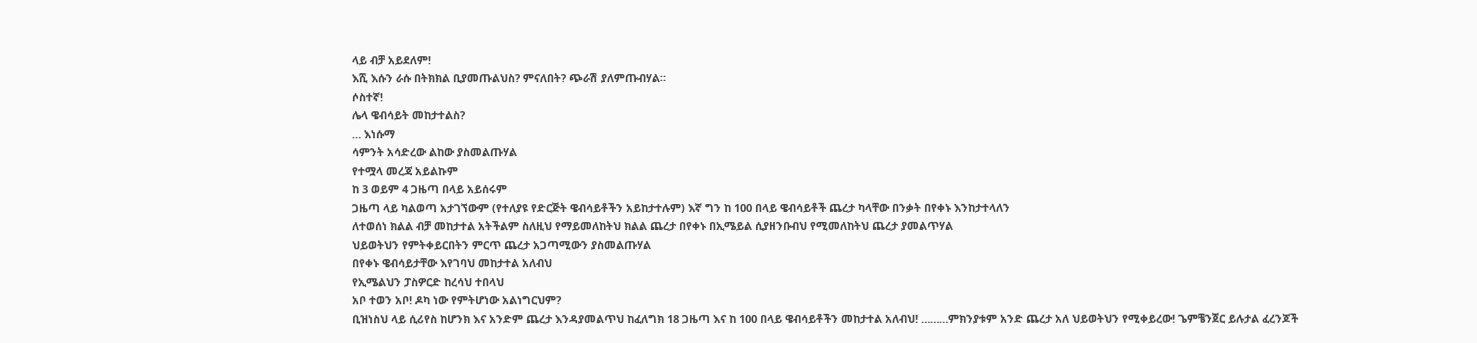ላይ ብቻ አይደለም!
እሺ እሱን ራሱ በትክክል ቢያመጡልህስ? ምናለበት? ጭራሽ ያለምጡብሃል።
ሶስተኛ!
ሌላ ዌብሳይት መከታተልስ?
… እነሱማ
ሳምንት አሳድረው ልከው ያስመልጡሃል
የተሟላ መረጃ አይልኩም
ከ 3 ወይም 4 ጋዜጣ በላይ አይሰሩም
ጋዜጣ ላይ ካልወጣ አታገኘውም (የተለያዩ የድርጅት ዌብሳይቶችን አይከታተሉም) እኛ ግን ከ 100 በላይ ዌብሳይቶች ጨረታ ካላቸው በንቃት በየቀኑ እንከታተላለን
ለተወሰነ ክልል ብቻ መከታተል አትችልም ስለዚህ የማይመለከትህ ክልል ጨረታ በየቀኑ በኢሜይል ሲያዘንቡብህ የሚመለከትህ ጨረታ ያመልጥሃል
ህይወትህን የምትቀይርበትን ምርጥ ጨረታ አጋጣሚውን ያስመልጡሃል
በየቀኑ ዌብሳይታቸው እየገባህ መከታተል አለብህ
የኢሜልህን ፓስዎርድ ከረሳህ ተበላህ
አቦ ተወን አቦ! ዶካ ነው የምትሆነው አልነግርህም?
ቢዝነስህ ላይ ሲሪየስ ከሆንክ እና አንድም ጨረታ እንዳያመልጥህ ከፈለግክ 18 ጋዜጣ እና ከ 100 በላይ ዌብሳይቶችን መከታተል አለብህ! ………ምክንያቱም አንድ ጨረታ አለ ህይወትህን የሚቀይረው! ጌምቼንጀር ይሉታል ፈረንጆች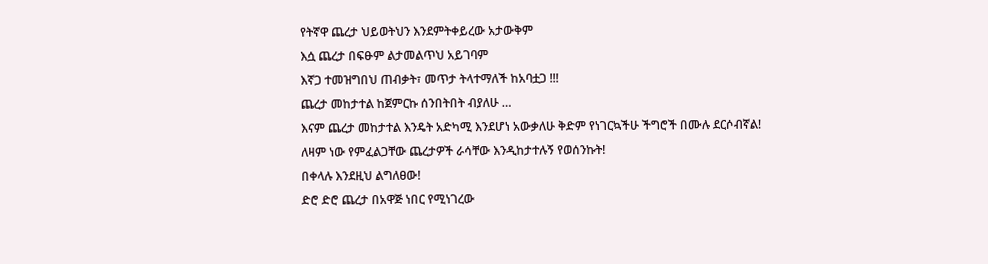የትኛዋ ጨረታ ህይወትህን እንደምትቀይረው አታውቅም
እሷ ጨረታ በፍፁም ልታመልጥህ አይገባም
እኛጋ ተመዝግበህ ጠብቃት፣ መጥታ ትላተማለች ከአባቷጋ !!!
ጨረታ መከታተል ከጀምርኩ ሰንበትበት ብያለሁ …
እናም ጨረታ መከታተል እንዴት አድካሚ እንደሆነ አውቃለሁ ቅድም የነገርኳችሁ ችግሮች በሙሉ ደርሶብኛል!
ለዛም ነው የምፈልጋቸው ጨረታዎች ራሳቸው እንዲከታተሉኝ የወሰንኩት!
በቀላሉ እንደዚህ ልግለፀው!
ድሮ ድሮ ጨረታ በአዋጅ ነበር የሚነገረው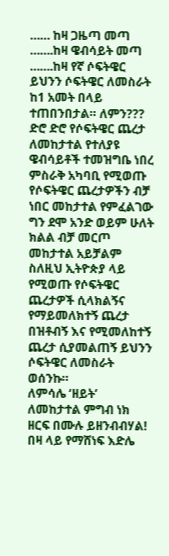…… ከዛ ጋዜጣ መጣ
…….ከዛ ዌብሳይት መጣ
…….ከዛ የኛ ሶፍትዌር
ይህንን ሶፍትዌር ለመስራት ከ1 አመት በላይ ተጠበንበታል። ለምን???
ድሮ ድሮ የሶፍትዌር ጨረታ ለመከታተል የተለያዩ ዌብሳይቶች ተመዝግቤ ነበረ
ምስራቅ አካባቢ የሚወጡ የሶፍትዌር ጨረታዎችን ብቻ ነበር መከታተል የምፈልገው
ግን ደሞ አንድ ወይም ሁለት ክልል ብቻ መርጦ መከታተል አይቻልም
ስለዚህ ኢትዮጵያ ላይ የሚወጡ የሶፍትዌር ጨረታዎች ሲላክልኝና የማይመለክተኝ ጨረታ በዝቶብኝ እና የሚመለከተኝ ጨረታ ሲያመልጠኝ ይህንን ሶፍትዌር ለመስራት ወሰንኩ።
ለምሳሌ ‘ዘይት’ ለመከታተል ምግብ ነክ ዘርፍ በሙሉ ይዘንብብሃል!
በዛ ላይ የማሸነፍ እድሌ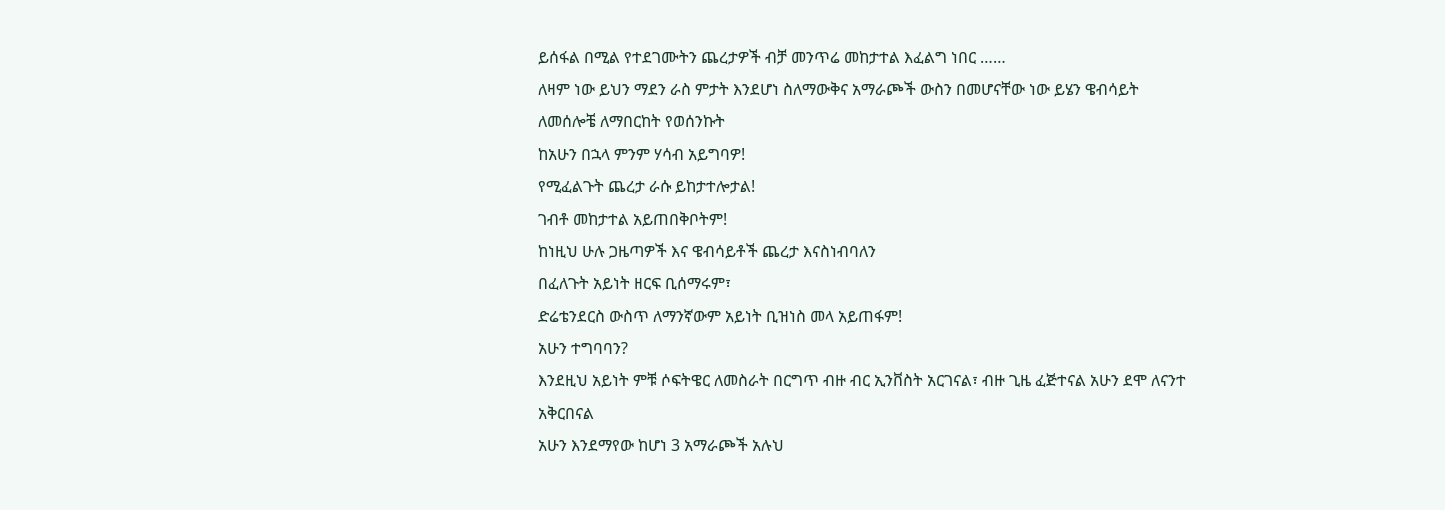ይሰፋል በሚል የተደገሙትን ጨረታዎች ብቻ መንጥሬ መከታተል እፈልግ ነበር ……
ለዛም ነው ይህን ማደን ራስ ምታት እንደሆነ ስለማውቅና አማራጮች ውስን በመሆናቸው ነው ይሄን ዌብሳይት ለመሰሎቼ ለማበርከት የወሰንኩት
ከአሁን በኋላ ምንም ሃሳብ አይግባዎ!
የሚፈልጉት ጨረታ ራሱ ይከታተሎታል!
ገብቶ መከታተል አይጠበቅቦትም!
ከነዚህ ሁሉ ጋዜጣዎች እና ዌብሳይቶች ጨረታ እናስነብባለን
በፈለጉት አይነት ዘርፍ ቢሰማሩም፣
ድሬቴንደርስ ውስጥ ለማንኛውም አይነት ቢዝነስ መላ አይጠፋም!
አሁን ተግባባን?
እንደዚህ አይነት ምቹ ሶፍትዌር ለመስራት በርግጥ ብዙ ብር ኢንቨስት አርገናል፣ ብዙ ጊዜ ፈጅተናል አሁን ደሞ ለናንተ አቅርበናል
አሁን እንደማየው ከሆነ 3 አማራጮች አሉህ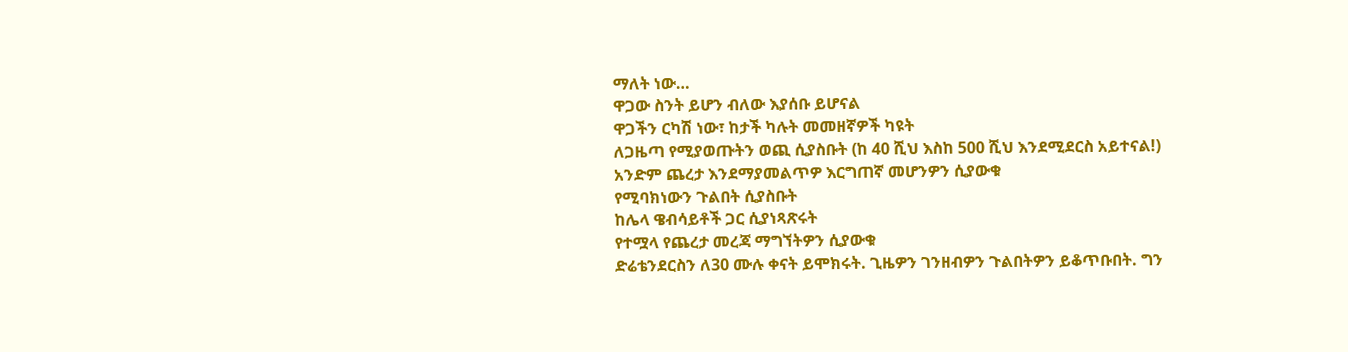ማለት ነው…
ዋጋው ስንት ይሆን ብለው እያሰቡ ይሆናል
ዋጋችን ርካሽ ነው፣ ከታች ካሉት መመዘኛዎች ካዩት
ለጋዜጣ የሚያወጡትን ወጪ ሲያስቡት (ከ 40 ሺህ እስከ 500 ሺህ እንደሚደርስ አይተናል!)
አንድም ጨረታ እንደማያመልጥዎ እርግጠኛ መሆንዎን ሲያውቁ
የሚባክነውን ጉልበት ሲያስቡት
ከሌላ ዌብሳይቶች ጋር ሲያነጻጽሩት
የተሟላ የጨረታ መረጃ ማግኘትዎን ሲያውቁ
ድሬቴንደርስን ለ30 ሙሉ ቀናት ይሞክሩት. ጊዜዎን ገንዘብዎን ጉልበትዎን ይቆጥቡበት. ግን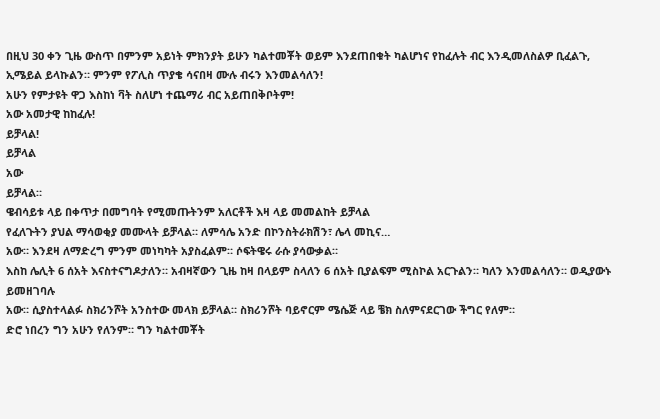በዚህ 30 ቀን ጊዜ ውስጥ በምንም አይነት ምክንያት ይሁን ካልተመቾት ወይም እንደጠበቁት ካልሆነና የከፈሉት ብር እንዲመለስልዎ ቢፈልጉ, ኢሜይል ይላኩልን። ምንም የፖሊስ ጥያቄ ሳናበዛ ሙሉ ብሩን እንመልሳለን!
አሁን የምታዩት ዋጋ እስከነ ቫት ስለሆነ ተጨማሪ ብር አይጠበቅቦትም!
አው አመታዊ ከከፈሉ!
ይቻላል!
ይቻላል
አው
ይቻላል።
ዌብሳይቱ ላይ በቀጥታ በመግባት የሚመጡትንም አለርቶች እዛ ላይ መመልከት ይቻላል
የፈለጉትን ያህል ማሳወቂያ መሙላት ይቻላል። ለምሳሌ አንድ በኮንስትራክሽን፣ ሌላ መኪና…
አው። እንደዛ ለማድረግ ምንም መነካካት አያስፈልም። ሶፍትዌሩ ራሱ ያሳውቃል።
እስከ ሌሊት 6 ሰአት እናስተናግዶታለን። አብዛኛውን ጊዜ ከዛ በላይም ስላለን 6 ሰአት ቢያልፍም ሚስኮል አርጉልን። ካለን እንመልሳለን። ወዲያውኑ ይመዘገባሉ
አው። ሲያስተላልፉ ስክሪንሾት አንስተው መላክ ይቻላል። ስክሪንሾት ባይኖርም ሜሴጅ ላይ ቼክ ስለምናደርገው ችግር የለም።
ድሮ ነበረን ግን አሁን የለንም። ግን ካልተመቾት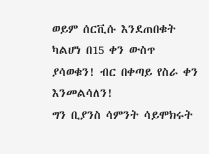ወይም ሰርቪሱ እንደጠበቁት ካልሆነ በ15 ቀን ውስጥ ያሳወቁን! ብር በቀጣይ የስራ ቀን እንመልሳለን!
ግን ቢያንስ ሳምንት ሳይሞክሩት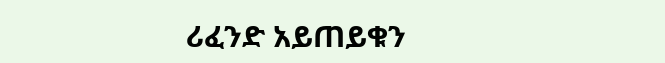ሪፈንድ አይጠይቁን